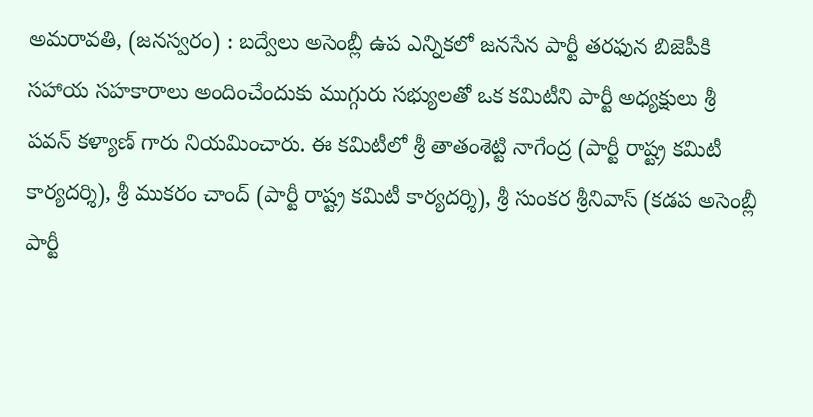అమరావతి, (జనస్వరం) : బద్వేలు అసెంబ్లీ ఉప ఎన్నికలో జనసేన పార్టీ తరఫున బిజెపీకి సహాయ సహకారాలు అందించేందుకు ముగ్గురు సభ్యులతో ఒక కమిటీని పార్టీ అధ్యక్షులు శ్రీ పవన్ కళ్యాణ్ గారు నియమించారు. ఈ కమిటీలో శ్రీ తాతంశెట్టి నాగేంద్ర (పార్టీ రాష్ట్ర కమిటీ కార్యదర్శి), శ్రీ ముకరం చాంద్ (పార్టీ రాష్ట్ర కమిటీ కార్యదర్శి), శ్రీ సుంకర శ్రీనివాస్ (కడప అసెంబ్లీ పార్టీ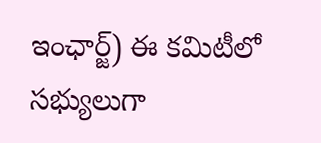ఇంఛార్జ్) ఈ కమిటీలో సభ్యులుగా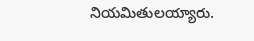నియమితులయ్యారు.